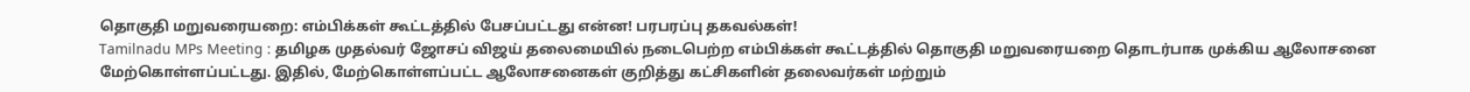தொகுதி மறுவரையறை: எம்பிக்கள் கூட்டத்தில் பேசப்பட்டது என்ன! பரபரப்பு தகவல்கள்!
Tamilnadu MPs Meeting : தமிழக முதல்வர் ஜோசப் விஜய் தலைமையில் நடைபெற்ற எம்பிக்கள் கூட்டத்தில் தொகுதி மறுவரையறை தொடர்பாக முக்கிய ஆலோசனை மேற்கொள்ளப்பட்டது. இதில், மேற்கொள்ளப்பட்ட ஆலோசனைகள் குறித்து கட்சிகளின் தலைவர்கள் மற்றும்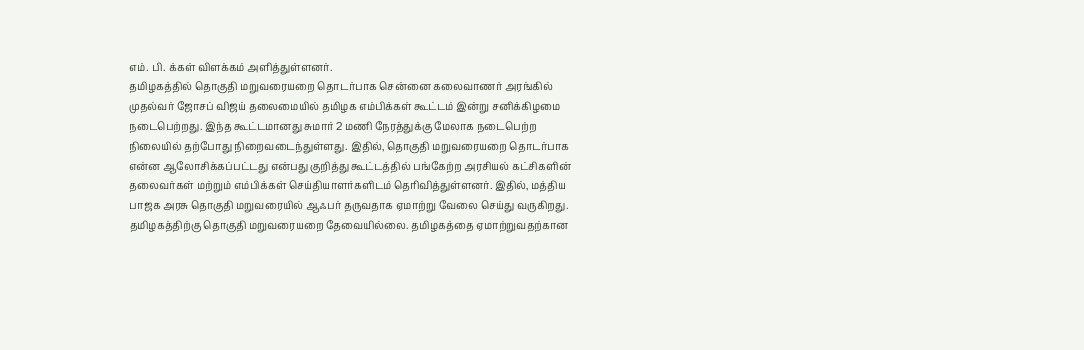எம். பி. க்கள் விளக்கம் அளித்துள்ளனர்.
தமிழகத்தில் தொகுதி மறுவரையறை தொடர்பாக சென்னை கலைவாணர் அரங்கில் முதல்வர் ஜோசப் விஜய் தலைமையில் தமிழக எம்பிக்கள் கூட்டம் இன்று சனிக்கிழமை நடைபெற்றது. இந்த கூட்டமானது சுமார் 2 மணி நேரத்துக்கு மேலாக நடைபெற்ற நிலையில் தற்போது நிறைவடைந்துள்ளது. இதில், தொகுதி மறுவரையறை தொடர்பாக என்ன ஆலோசிக்கப்பட்டது என்பது குறித்து கூட்டத்தில் பங்கேற்ற அரசியல் கட்சிகளின் தலைவர்கள் மற்றும் எம்பிக்கள் செய்தியாளர்களிடம் தெரிவித்துள்ளனர். இதில், மத்திய பாஜக அரசு தொகுதி மறுவரையில் ஆஃபர் தருவதாக ஏமாற்று வேலை செய்து வருகிறது. தமிழகத்திற்கு தொகுதி மறுவரையறை தேவையில்லை. தமிழகத்தை ஏமாற்றுவதற்கான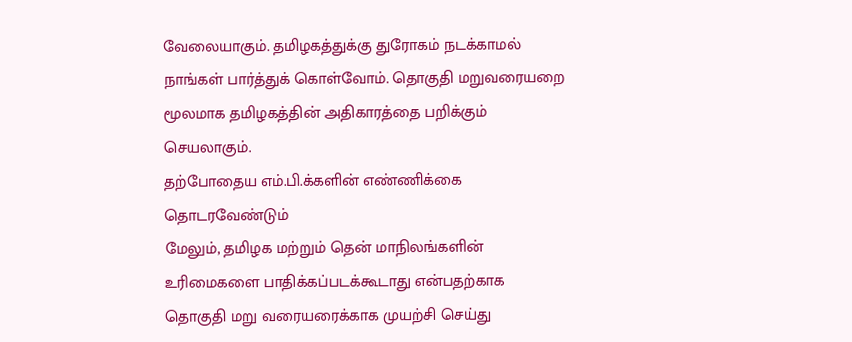வேலையாகும். தமிழகத்துக்கு துரோகம் நடக்காமல் நாங்கள் பார்த்துக் கொள்வோம். தொகுதி மறுவரையறை மூலமாக தமிழகத்தின் அதிகாரத்தை பறிக்கும் செயலாகும்.
தற்போதைய எம்.பி.க்களின் எண்ணிக்கை தொடரவேண்டும்
மேலும், தமிழக மற்றும் தென் மாநிலங்களின் உரிமைகளை பாதிக்கப்படக்கூடாது என்பதற்காக தொகுதி மறு வரையரைக்காக முயற்சி செய்து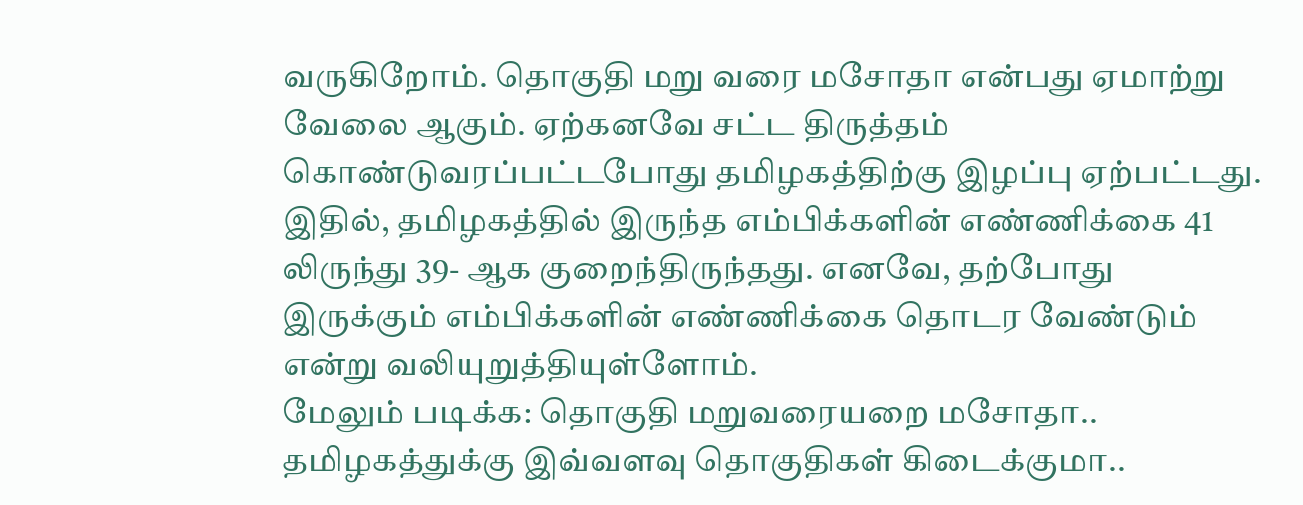வருகிறோம். தொகுதி மறு வரை மசோதா என்பது ஏமாற்று வேலை ஆகும். ஏற்கனவே சட்ட திருத்தம் கொண்டுவரப்பட்டபோது தமிழகத்திற்கு இழப்பு ஏற்பட்டது. இதில், தமிழகத்தில் இருந்த எம்பிக்களின் எண்ணிக்கை 41 லிருந்து 39- ஆக குறைந்திருந்தது. எனவே, தற்போது இருக்கும் எம்பிக்களின் எண்ணிக்கை தொடர வேண்டும் என்று வலியுறுத்தியுள்ளோம்.
மேலும் படிக்க: தொகுதி மறுவரையறை மசோதா.. தமிழகத்துக்கு இவ்வளவு தொகுதிகள் கிடைக்குமா..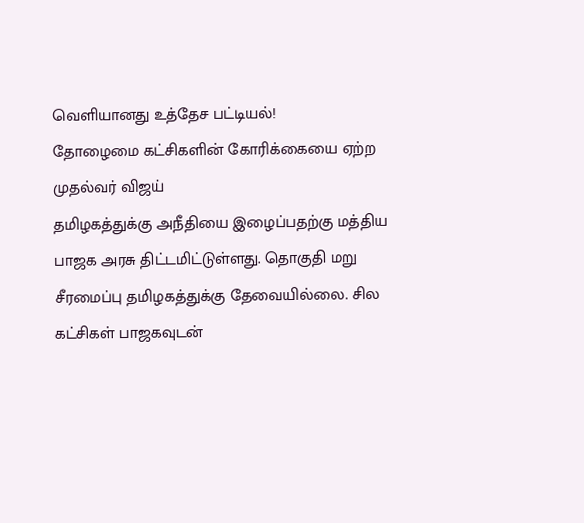வெளியானது உத்தேச பட்டியல்!
தோழைமை கட்சிகளின் கோரிக்கையை ஏற்ற முதல்வர் விஜய்
தமிழகத்துக்கு அநீதியை இழைப்பதற்கு மத்திய பாஜக அரசு திட்டமிட்டுள்ளது. தொகுதி மறு சீரமைப்பு தமிழகத்துக்கு தேவையில்லை. சில கட்சிகள் பாஜகவுடன்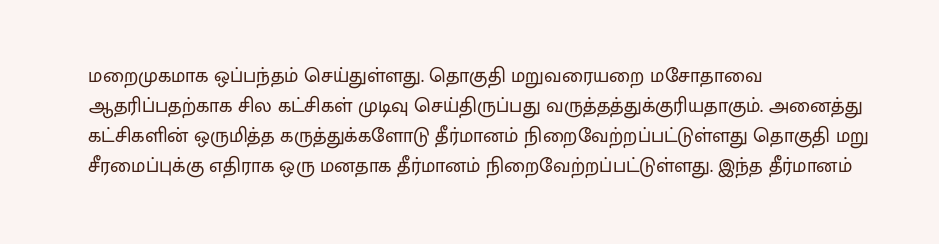மறைமுகமாக ஒப்பந்தம் செய்துள்ளது. தொகுதி மறுவரையறை மசோதாவை ஆதரிப்பதற்காக சில கட்சிகள் முடிவு செய்திருப்பது வருத்தத்துக்குரியதாகும். அனைத்து கட்சிகளின் ஒருமித்த கருத்துக்களோடு தீர்மானம் நிறைவேற்றப்பட்டுள்ளது தொகுதி மறு சீரமைப்புக்கு எதிராக ஒரு மனதாக தீர்மானம் நிறைவேற்றப்பட்டுள்ளது. இந்த தீர்மானம்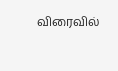விரைவில்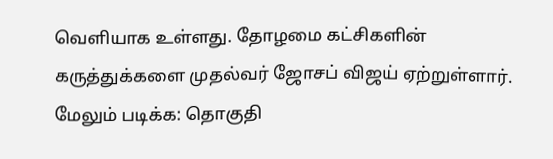வெளியாக உள்ளது. தோழமை கட்சிகளின் கருத்துக்களை முதல்வர் ஜோசப் விஜய் ஏற்றுள்ளார்.
மேலும் படிக்க: தொகுதி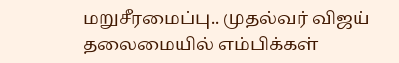மறுசீரமைப்பு.. முதல்வர் விஜய் தலைமையில் எம்பிக்கள்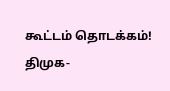கூட்டம் தொடக்கம்! திமுக-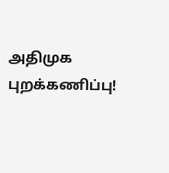அதிமுக புறக்கணிப்பு!